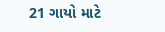21 ગાયો માટે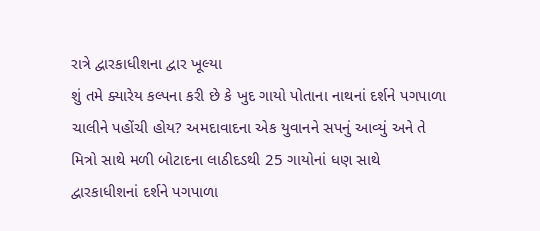રાત્રે દ્વારકાધીશના દ્વાર ખૂલ્યા
શું તમે ક્યારેય કલ્પના કરી છે કે ખુદ ગાયો પોતાના નાથનાં દર્શને પગપાળા ચાલીને પહોંચી હોય? અમદાવાદના એક યુવાનને સપનું આવ્યું અને તે મિત્રો સાથે મળી બોટાદના લાઠીદડથી 25 ગાયોનાં ધણ સાથે દ્વારકાધીશનાં દર્શને પગપાળા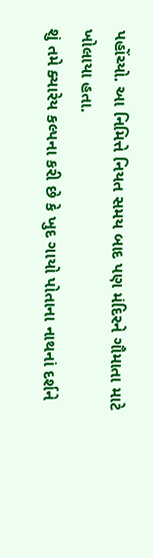પહોંચ્યો. આ નિમિત્તે નિયત સમય બાદ પણ મંદિરને ગૌમાતા માટે ખોલાયા હતા.
શું તમે ક્યારેય કલ્પના કરી છે કે ખુદ ગાયો પોતાના નાથનાં દર્શને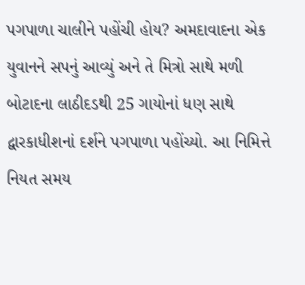પગપાળા ચાલીને પહોંચી હોય? અમદાવાદના એક યુવાનને સપનું આવ્યું અને તે મિત્રો સાથે મળી બોટાદના લાઠીદડથી 25 ગાયોનાં ધણ સાથે દ્વારકાધીશનાં દર્શને પગપાળા પહોંચ્યો. આ નિમિત્તે નિયત સમય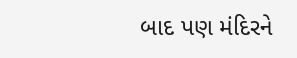બાદ પણ મંદિરને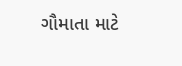ગૌમાતા માટે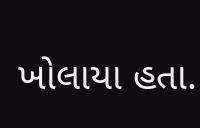ખોલાયા હતા.